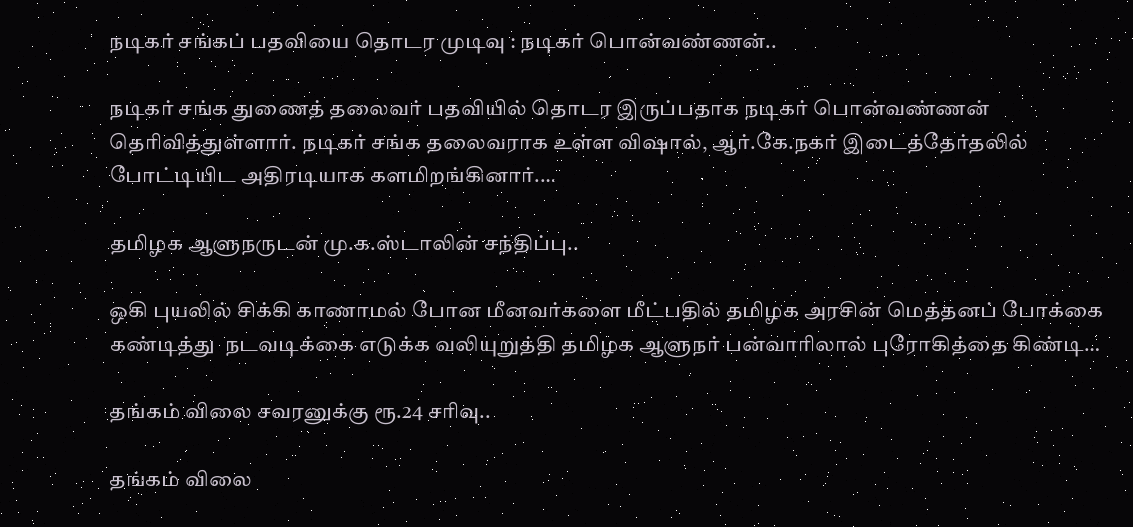நடிகர் சங்கப் பதவியை தொடர முடிவு : நடிகர் பொன்வண்ணன்..

நடிகர் சங்க துணைத் தலைவர் பதவியில் தொடர இருப்பதாக நடிகர் பொன்வண்ணன் தெரிவித்துள்ளார். நடிகர் சங்க தலைவராக உள்ள விஷால், ஆர்.கே.நகர் இடைத்தேர்தலில் போட்டியிட அதிரடியாக களமிறங்கினார்.…

தமிழக ஆளுநருடன் மு.க.ஸ்டாலின் சந்திப்பு..

ஒகி புயலில் சிக்கி காணாமல் போன மீனவர்களை மீட்பதில் தமிழக அரசின் மெத்தனப் போக்கை கண்டித்து  நடவடிக்கை எடுக்க வலியுறுத்தி தமிழக ஆளுநர் பன்வாரிலால் புரோகித்தை கிண்டி…

தங்கம் விலை சவரனுக்கு ரூ.24 சரிவு..

தங்கம் விலை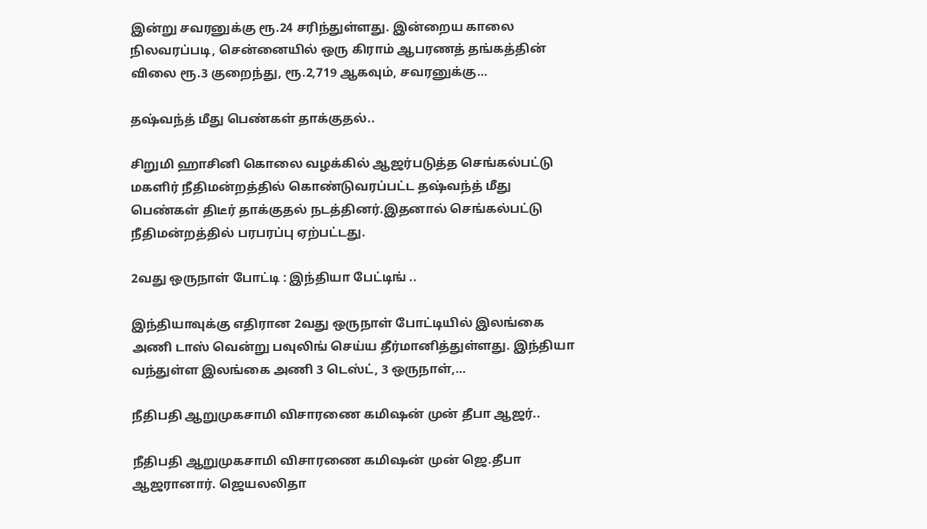இன்று சவரனுக்கு ரூ.24 சரிந்துள்ளது. இன்றைய காலை நிலவரப்படி, சென்னையில் ஒரு கிராம் ஆபரணத் தங்கத்தின் விலை ரூ.3 குறைந்து, ரூ.2,719 ஆகவும், சவரனுக்கு…

தஷ்வந்த் மீது பெண்கள் தாக்குதல்..

சிறுமி ஹாசினி கொலை வழக்கில் ஆஜர்படுத்த செங்கல்பட்டு மகளிர் நீதிமன்றத்தில் கொண்டுவரப்பட்ட தஷ்வந்த் மீது பெண்கள் திடீர் தாக்குதல் நடத்தினர்.இதனால் செங்கல்பட்டு நீதிமன்றத்தில் பரபரப்பு ஏற்பட்டது.

2வது ஒருநாள் போட்டி : இந்தியா பேட்டிங் ..

இந்தியாவுக்கு எதிரான 2வது ஒருநாள் போட்டியில் இலங்கை அணி டாஸ் வென்று பவுலிங் செய்ய தீர்மானித்துள்ளது. இந்தியா வந்துள்ள இலங்கை அணி 3 டெஸ்ட், 3 ஒருநாள்,…

நீதிபதி ஆறுமுகசாமி விசாரணை கமிஷன் முன் தீபா ஆஜர்..

நீதிபதி ஆறுமுகசாமி விசாரணை கமிஷன் முன் ஜெ.தீபா ஆஜரானார். ஜெயலலிதா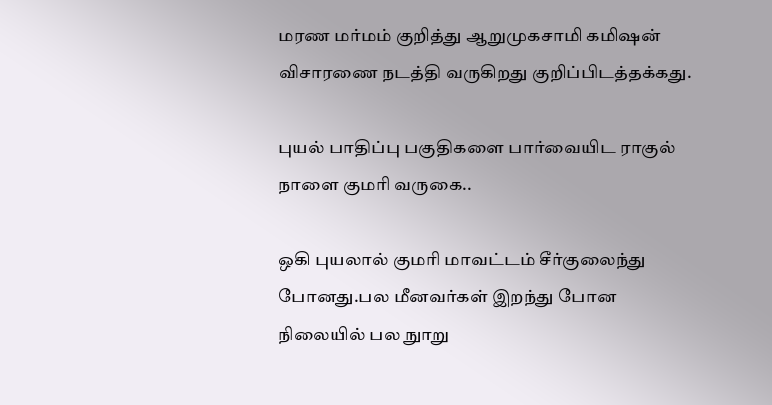மரண மர்மம் குறித்து ஆறுமுகசாமி கமிஷன் விசாரணை நடத்தி வருகிறது குறிப்பிடத்தக்கது.

புயல் பாதிப்பு பகுதிகளை பார்வையிட ராகுல் நாளை குமரி வருகை..

ஒகி புயலால் குமரி மாவட்டம் சீர்குலைந்து போனது.பல மீனவர்கள் இறந்து போன நிலையில் பல நுாறு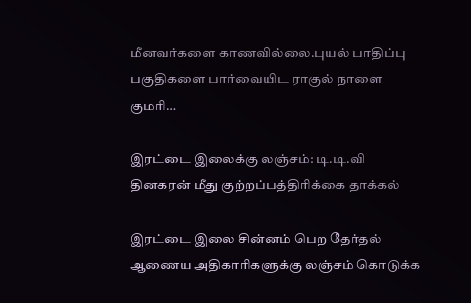மீனவர்களை காணவில்லை.புயல் பாதிப்பு பகுதிகளை பார்வையிட ராகுல் நாளை குமரி…

இரட்டை இலைக்கு லஞ்சம்: டி.டி.வி தினகரன் மீது குற்றப்பத்திரிக்கை தாக்கல்

இரட்டை இலை சின்னம் பெற தேர்தல் ஆணைய அதிகாரிகளுக்கு லஞ்சம் கொடுக்க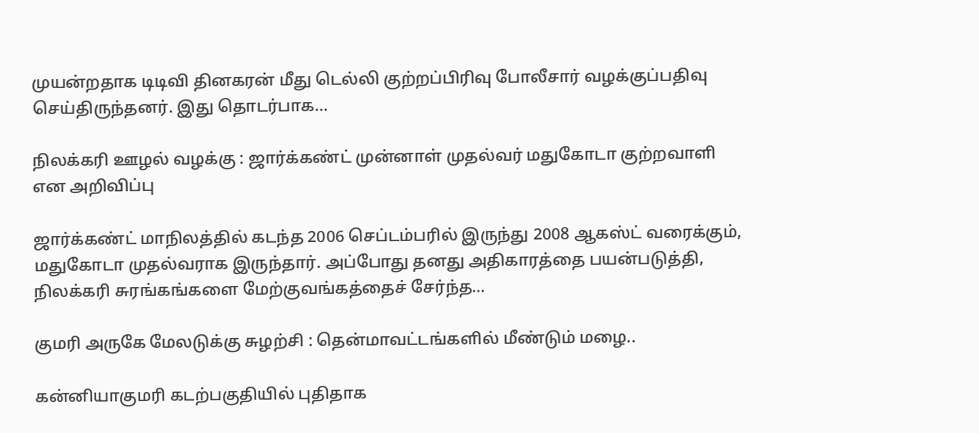முயன்றதாக டிடிவி தினகரன் மீது டெல்லி குற்றப்பிரிவு போலீசார் வழக்குப்பதிவு செய்திருந்தனர். இது தொடர்பாக…

நிலக்கரி ஊழல் வழக்கு : ஜார்க்கண்ட் முன்னாள் முதல்வர் மதுகோடா குற்றவாளி என அறிவிப்பு

ஜார்க்கண்ட் மாநிலத்தில் கடந்த 2006 செப்டம்பரில் இருந்து 2008 ஆகஸ்ட் வரைக்கும், மதுகோடா முதல்வராக இருந்தார். அப்போது தனது அதிகாரத்தை பயன்படுத்தி, நிலக்கரி சுரங்கங்களை மேற்குவங்கத்தைச் சேர்ந்த…

குமரி அருகே மேலடுக்கு சுழற்சி : தென்மாவட்டங்களில் மீண்டும் மழை..

கன்னியாகுமரி கடற்பகுதியில் புதிதாக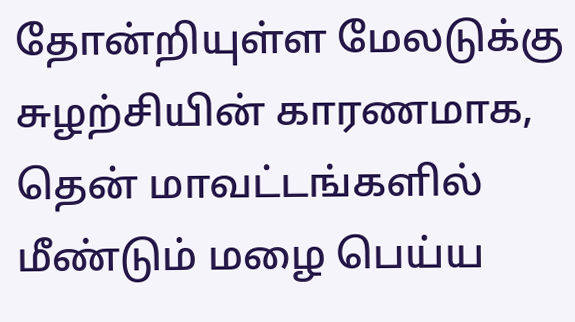தோன்றியுள்ள மேலடுக்கு சுழற்சியின் காரணமாக, தென் மாவட்டங்களில் மீண்டும் மழை பெய்ய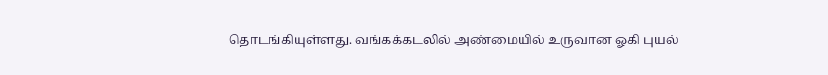தொடங்கியுள்ளது. வங்கக்கடலில் அண்மையில் உருவான ஓகி புயல்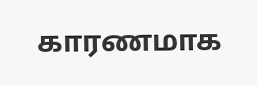காரணமாக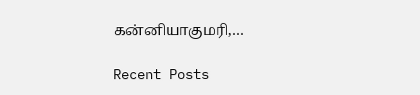கன்னியாகுமரி,…

Recent Posts